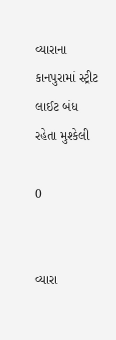વ્યારાના કાનપુરામાં સ્ટ્રીટ લાઈટ બંધ રહેતા મુશ્કેલી

0


વ્યારા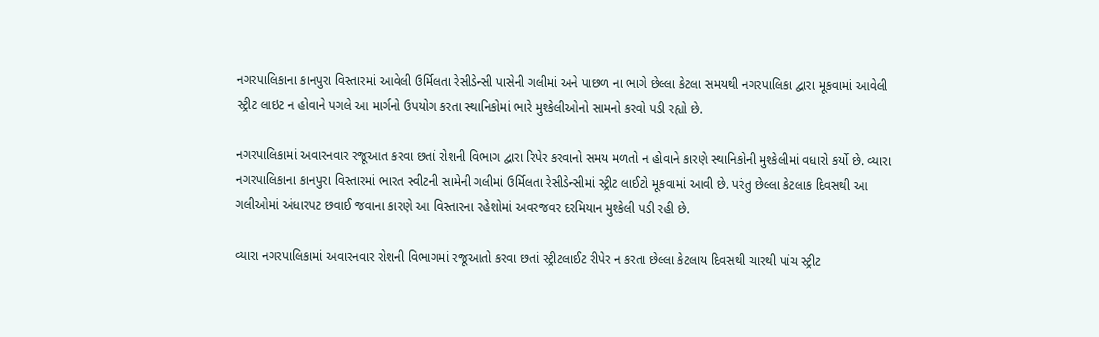નગરપાલિકાના કાનપુરા વિસ્તારમાં આવેલી ઉર્મિલતા રેસીડેન્સી પાસેની ગલીમાં અને પાછળ ના ભાગે છેલ્લા કેટલા સમયથી નગરપાલિકા દ્વારા મૂકવામાં આવેલી સ્ટ્રીટ લાઇટ ન હોવાને પગલે આ માર્ગનો ઉપયોગ કરતા સ્થાનિકોમાં ભારે મુશ્કેલીઓનો સામનો કરવો પડી રહ્યો છે.

નગરપાલિકામાં અવારનવાર રજૂઆત કરવા છતાં રોશની વિભાગ દ્વારા રિપેર કરવાનો સમય મળતો ન હોવાને કારણે સ્થાનિકોની મુશ્કેલીમાં વધારો કર્યો છે. વ્યારા નગરપાલિકાના કાનપુરા વિસ્તારમાં ભારત સ્વીટની સામેની ગલીમાં ઉર્મિલતા રેસીડેન્સીમાં સ્ટ્રીટ લાઈટો મૂકવામાં આવી છે. પરંતુ છેલ્લા કેટલાક દિવસથી આ ગલીઓમાં અંધારપટ છવાઈ જવાના કારણે આ વિસ્તારના રહેશોમાં અવરજવર દરમિયાન મુશ્કેલી પડી રહી છે.

વ્યારા નગરપાલિકામાં અવારનવાર રોશની વિભાગમાં રજૂઆતો કરવા છતાં સ્ટ્રીટલાઈટ રીપેર ન કરતા છેલ્લા કેટલાય દિવસથી ચારથી પાંચ સ્ટ્રીટ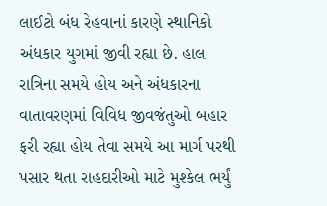લાઈટો બંધ રેહવાનાં કારણે સ્થાનિકો અંધકાર યુગમાં જીવી રહ્યા છે. હાલ રાત્રિના સમયે હોય અને અંધકારના વાતાવરણમાં વિવિધ જીવજંતુઓ બહાર ફરી રહ્યા હોય તેવા સમયે આ માર્ગ પરથી પસાર થતા રાહદારીઓ માટે મુશ્કેલ ભર્યું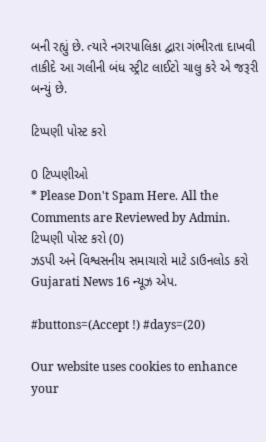બની રહ્યું છે. ત્યારે નગરપાલિકા દ્વારા ગંભીરતા દાખવી તાકીદે આ ગલીની બંધ સ્ટ્રીટ લાઈટો ચાલુ કરે એ જરૂરી બન્યું છે.

ટિપ્પણી પોસ્ટ કરો

0 ટિપ્પણીઓ
* Please Don't Spam Here. All the Comments are Reviewed by Admin.
ટિપ્પણી પોસ્ટ કરો (0)
ઝડપી અને વિશ્વસનીય સમાચારો માટે ડાઉનલોડ કરો Gujarati News 16 ન્યૂઝ એપ.

#buttons=(Accept !) #days=(20)

Our website uses cookies to enhance your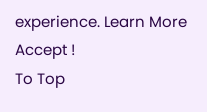experience. Learn More
Accept !
To Top